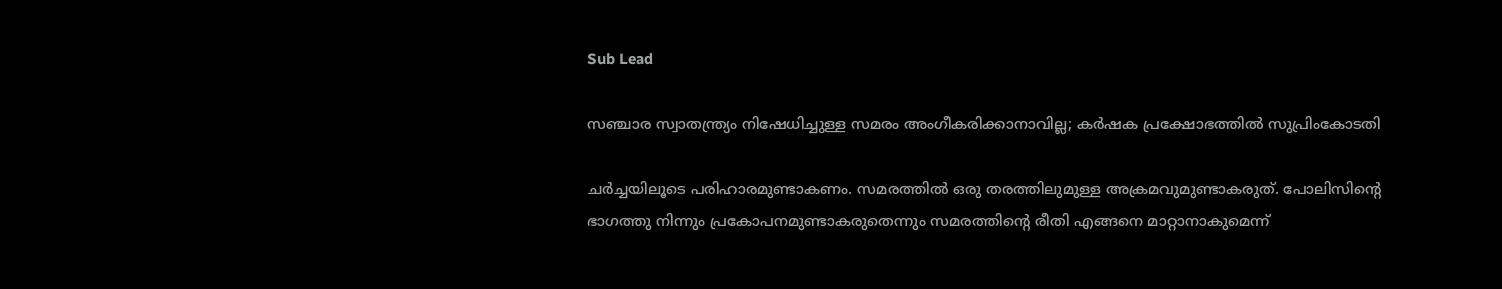Sub Lead

സഞ്ചാര സ്വാതന്ത്ര്യം നിഷേധിച്ചുള്ള സമരം അംഗീകരിക്കാനാവില്ല; കർഷക പ്രക്ഷോഭത്തിൽ സുപ്രിംകോടതി

ചര്‍ച്ചയിലൂടെ പരിഹാരമുണ്ടാകണം. സമരത്തില്‍ ഒരു തരത്തിലുമുള്ള അക്രമവുമുണ്ടാകരുത്. പോലിസിന്റെ ഭാഗത്തു നിന്നും പ്രകോപനമുണ്ടാകരുതെന്നും സമരത്തിന്റെ രീതി എങ്ങനെ മാറ്റാനാകുമെന്ന്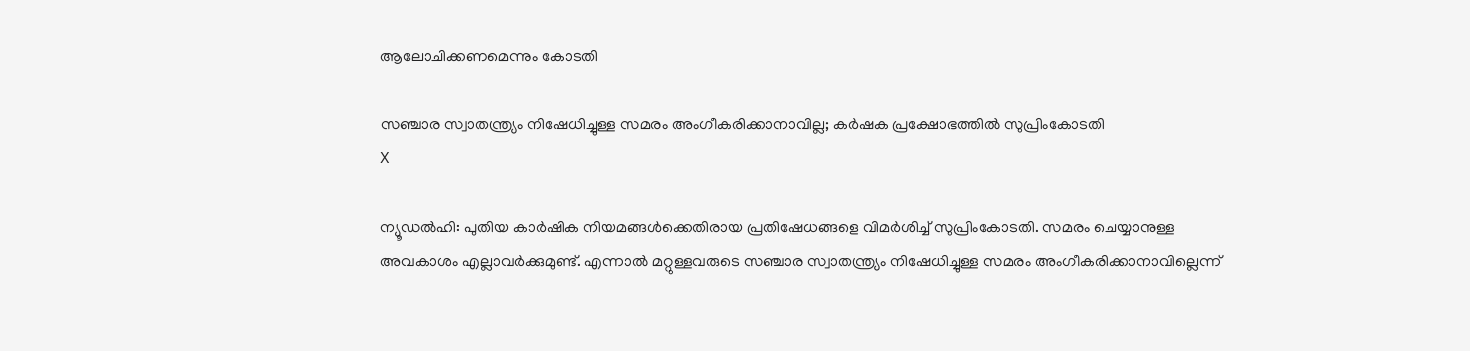ആലോചിക്കണമെന്നും കോടതി

സഞ്ചാര സ്വാതന്ത്ര്യം നിഷേധിച്ചുള്ള സമരം അംഗീകരിക്കാനാവില്ല; കർഷക പ്രക്ഷോഭത്തിൽ സുപ്രിംകോടതി
X

ന്യൂഡല്‍ഹി: പുതിയ കാര്‍ഷിക നിയമങ്ങള്‍ക്കെതിരായ പ്രതിഷേധങ്ങളെ വിമര്‍ശിച്ച് സുപ്രിംകോടതി. സമരം ചെയ്യാനുള്ള അവകാശം എല്ലാവര്‍ക്കുമുണ്ട്. എന്നാല്‍ മറ്റുള്ളവരുടെ സഞ്ചാര സ്വാതന്ത്ര്യം നിഷേധിച്ചുള്ള സമരം അംഗീകരിക്കാനാവില്ലെന്ന്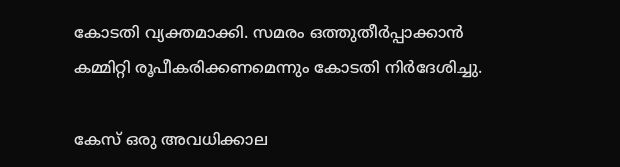കോടതി വ്യക്തമാക്കി. സമരം ഒത്തുതീര്‍പ്പാക്കാന്‍ കമ്മിറ്റി രൂപീകരിക്കണമെന്നും കോടതി നിര്‍ദേശിച്ചു.

കേസ് ഒരു അവധിക്കാല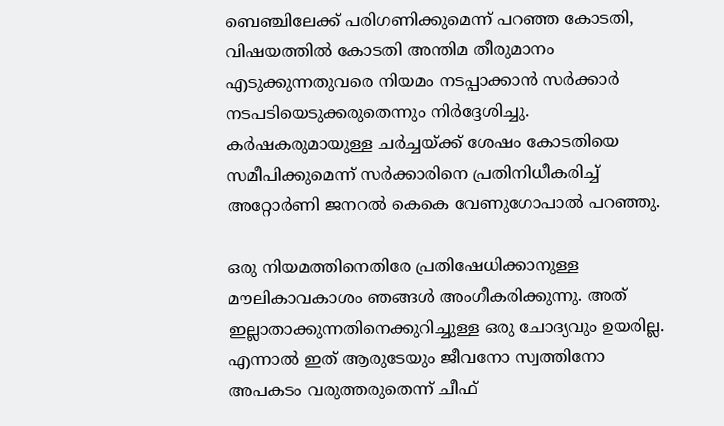ബെഞ്ചിലേക്ക് പരിഗണിക്കുമെന്ന് പറഞ്ഞ കോടതി, വിഷയത്തിൽ കോടതി അന്തിമ തീരുമാനം എടുക്കുന്നതുവരെ നിയമം നടപ്പാക്കാൻ സർക്കാർ നടപടിയെടുക്കരുതെന്നും നിർദ്ദേശിച്ചു. കർഷകരുമായുള്ള ചർച്ചയ്ക്ക് ശേഷം കോടതിയെ സമീപിക്കുമെന്ന് സർക്കാരിനെ പ്രതിനിധീകരിച്ച് അറ്റോർണി ജനറൽ കെകെ വേണുഗോപാൽ പറഞ്ഞു.

ഒരു നിയമത്തിനെതിരേ പ്രതിഷേധിക്കാനുള്ള മൗലികാവകാശം ഞങ്ങൾ അംഗീകരിക്കുന്നു. അത് ഇല്ലാതാക്കുന്നതിനെക്കുറിച്ചുള്ള ഒരു ചോദ്യവും ഉയരില്ല. എന്നാൽ ഇത് ആരുടേയും ജീവനോ സ്വത്തിനോ അപകടം വരുത്തരുതെന്ന് ചീഫ്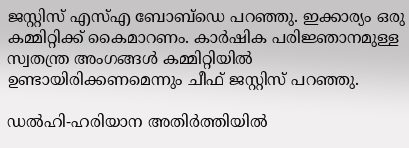ജസ്റ്റിസ് എസ്‌എ ബോബ്ഡെ പറഞ്ഞു. ഇക്കാര്യം ഒരു കമ്മിറ്റിക്ക് കൈമാറണം. കാർഷിക പരിജ്ഞാനമുള്ള സ്വതന്ത്ര അംഗങ്ങൾ കമ്മിറ്റിയിൽ ഉണ്ടായിരിക്കണമെന്നും ചീഫ് ജസ്റ്റിസ് പറഞ്ഞു.

ഡല്‍ഹി-ഹരിയാന അതിര്‍ത്തിയില്‍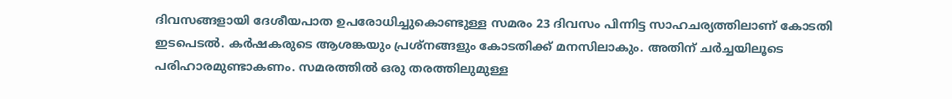ദിവസങ്ങളായി ദേശീയപാത ഉപരോധിച്ചുകൊണ്ടുള്ള സമരം 23 ദിവസം പിന്നിട്ട സാഹചര്യത്തിലാണ് കോടതി ഇടപെടൽ. കര്‍ഷകരുടെ ആശങ്കയും പ്രശ്‌നങ്ങളും കോടതിക്ക് മനസിലാകും. അതിന് ചര്‍ച്ചയിലൂടെ പരിഹാരമുണ്ടാകണം. സമരത്തില്‍ ഒരു തരത്തിലുമുള്ള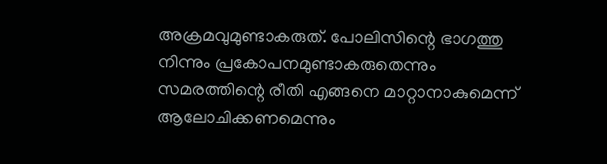അക്രമവുമുണ്ടാകരുത്. പോലിസിന്റെ ഭാഗത്തു നിന്നും പ്രകോപനമുണ്ടാകരുതെന്നും സമരത്തിന്റെ രീതി എങ്ങനെ മാറ്റാനാകുമെന്ന് ആലോചിക്കണമെന്നും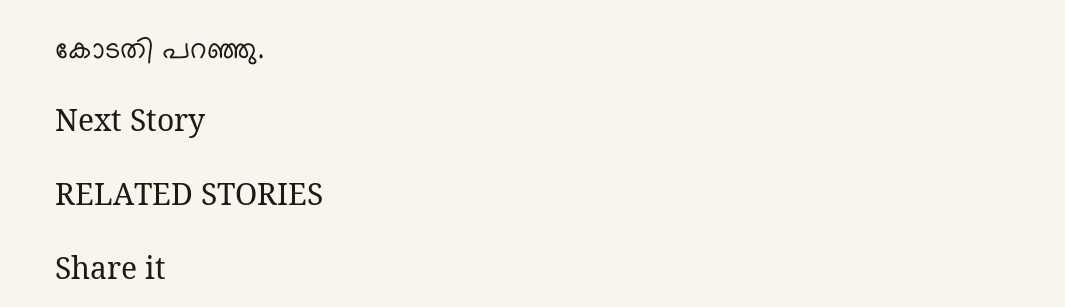കോടതി പറഞ്ഞു.

Next Story

RELATED STORIES

Share it